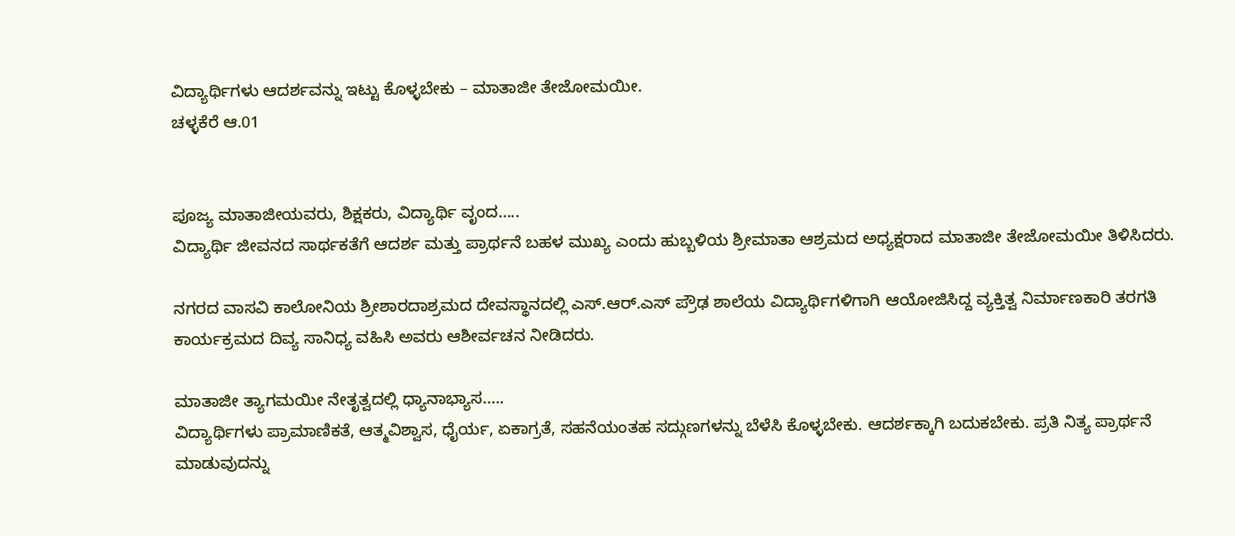ವಿದ್ಯಾರ್ಥಿಗಳು ಆದರ್ಶವನ್ನು ಇಟ್ಟು ಕೊಳ್ಳಬೇಕು – ಮಾತಾಜೀ ತೇಜೋಮಯೀ.
ಚಳ್ಳಕೆರೆ ಆ.01


ಪೂಜ್ಯ ಮಾತಾಜೀಯವರು, ಶಿಕ್ಷಕರು, ವಿದ್ಯಾರ್ಥಿ ವೃಂದ…..
ವಿದ್ಯಾರ್ಥಿ ಜೀವನದ ಸಾರ್ಥಕತೆಗೆ ಆದರ್ಶ ಮತ್ತು ಪ್ರಾರ್ಥನೆ ಬಹಳ ಮುಖ್ಯ ಎಂದು ಹುಬ್ಬಳಿಯ ಶ್ರೀಮಾತಾ ಆಶ್ರಮದ ಅಧ್ಯಕ್ಷರಾದ ಮಾತಾಜೀ ತೇಜೋಮಯೀ ತಿಳಿಸಿದರು.

ನಗರದ ವಾಸವಿ ಕಾಲೋನಿಯ ಶ್ರೀಶಾರದಾಶ್ರಮದ ದೇವಸ್ಥಾನದಲ್ಲಿ ಎಸ್.ಆರ್.ಎಸ್ ಪ್ರೌಢ ಶಾಲೆಯ ವಿದ್ಯಾರ್ಥಿಗಳಿಗಾಗಿ ಆಯೋಜಿಸಿದ್ದ ವ್ಯಕ್ತಿತ್ವ ನಿರ್ಮಾಣಕಾರಿ ತರಗತಿ ಕಾರ್ಯಕ್ರಮದ ದಿವ್ಯ ಸಾನಿಧ್ಯ ವಹಿಸಿ ಅವರು ಆಶೀರ್ವಚನ ನೀಡಿದರು.

ಮಾತಾಜೀ ತ್ಯಾಗಮಯೀ ನೇತೃತ್ವದಲ್ಲಿ ಧ್ಯಾನಾಭ್ಯಾಸ…..
ವಿದ್ಯಾರ್ಥಿಗಳು ಪ್ರಾಮಾಣಿಕತೆ, ಆತ್ಮವಿಶ್ವಾಸ, ಧೈರ್ಯ, ಏಕಾಗ್ರತೆ, ಸಹನೆಯಂತಹ ಸದ್ಗುಣಗಳನ್ನು ಬೆಳೆಸಿ ಕೊಳ್ಳಬೇಕು. ಆದರ್ಶಕ್ಕಾಗಿ ಬದುಕಬೇಕು. ಪ್ರತಿ ನಿತ್ಯ ಪ್ರಾರ್ಥನೆ ಮಾಡುವುದನ್ನು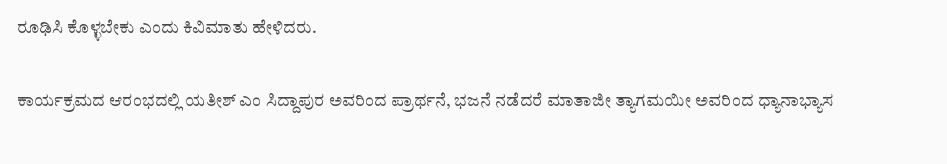ರೂಢಿಸಿ ಕೊಳ್ಳಬೇಕು ಎಂದು ಕಿವಿಮಾತು ಹೇಳಿದರು.

ಕಾರ್ಯಕ್ರಮದ ಆರಂಭದಲ್ಲಿ ಯತೀಶ್ ಎಂ ಸಿದ್ದಾಪುರ ಅವರಿಂದ ಪ್ರಾರ್ಥನೆ, ಭಜನೆ ನಡೆದರೆ ಮಾತಾಜೀ ತ್ಯಾಗಮಯೀ ಅವರಿಂದ ಧ್ಯಾನಾಭ್ಯಾಸ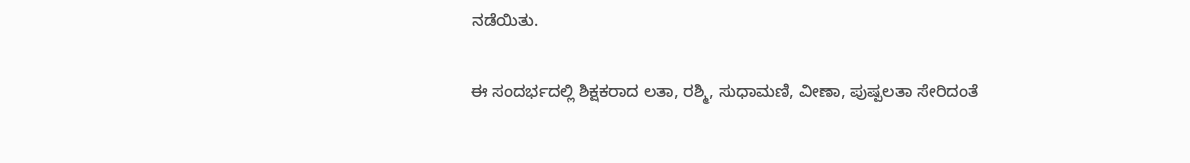ನಡೆಯಿತು.

ಈ ಸಂದರ್ಭದಲ್ಲಿ ಶಿಕ್ಷಕರಾದ ಲತಾ, ರಶ್ಮಿ, ಸುಧಾಮಣಿ, ವೀಣಾ, ಪುಷ್ಪಲತಾ ಸೇರಿದಂತೆ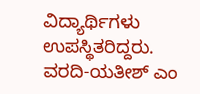ವಿದ್ಯಾರ್ಥಿಗಳು ಉಪಸ್ಥಿತರಿದ್ದರು.
ವರದಿ-ಯತೀಶ್ ಎಂ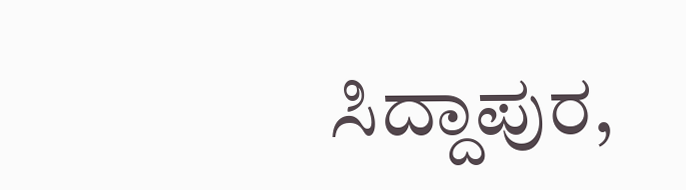ಸಿದ್ದಾಪುರ,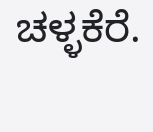ಚಳ್ಳಕೆರೆ.